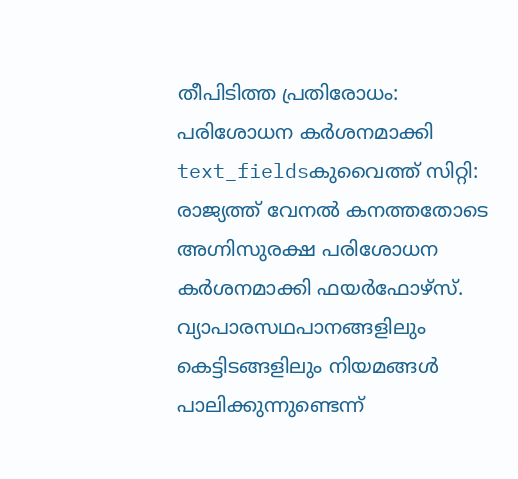തീപിടിത്ത പ്രതിരോധം: പരിശോധന കർശനമാക്കി
text_fieldsകുവൈത്ത് സിറ്റി: രാജ്യത്ത് വേനൽ കനത്തതോടെ അഗ്നിസുരക്ഷ പരിശോധന കർശനമാക്കി ഫയർഫോഴ്സ്. വ്യാപാരസഥപാനങ്ങളിലും കെട്ടിടങ്ങളിലും നിയമങ്ങൾ പാലിക്കുന്നുണ്ടെന്ന്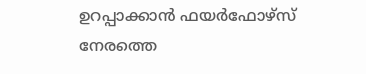ഉറപ്പാക്കാൻ ഫയർഫോഴ്സ് നേരത്തെ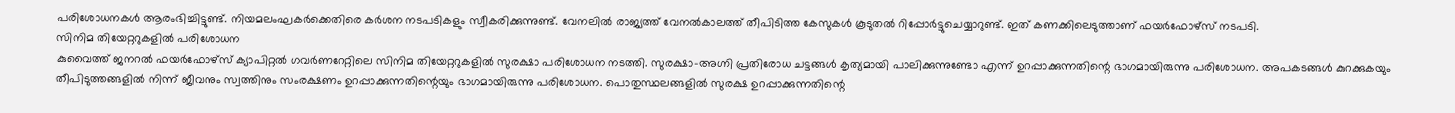പരിശോധനകൾ ആരംഭിച്ചിട്ടുണ്ട്. നിയമലംഘകർക്കെതിരെ കർശന നടപടികളും സ്വീകരിക്കുന്നുണ്ട്. വേനലിൽ രാജ്യത്ത് വേനൽകാലത്ത് തീപിടിത്ത കേസുകൾ കൂടുതൽ റിപ്പോർട്ടുചെയ്യാറുണ്ട്. ഇത് കണക്കിലെടുത്താണ് ഫയർഫോഴ്സ് നടപടി.
സിനിമ തിയേറ്ററുകളിൽ പരിശോധന
കുവൈത്ത് ജനറൽ ഫയർഫോഴ്സ് ക്യാപിറ്റൽ ഗവർണറേറ്റിലെ സിനിമ തിയേറ്ററുകളിൽ സുരക്ഷാ പരിശോധന നടത്തി. സുരക്ഷാ-അഗ്നി പ്രതിരോധ ചട്ടങ്ങൾ കൃത്യമായി പാലിക്കുന്നുണ്ടോ എന്ന് ഉറപ്പാക്കുന്നതിന്റെ ഭാഗമായിരുന്നു പരിശോധന. അപകടങ്ങൾ കുറക്കുകയും തീപിടുത്തങ്ങളിൽ നിന്ന് ജീവനും സ്വത്തിനും സംരക്ഷണം ഉറപ്പാക്കുന്നതിന്റെയും ഭാഗമായിരുന്നു പരിശോധന. പൊതുസ്ഥലങ്ങളിൽ സുരക്ഷ ഉറപ്പാക്കുന്നതിന്റെ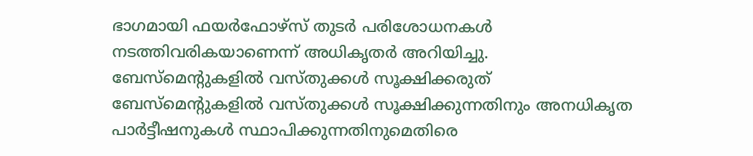ഭാഗമായി ഫയർഫോഴ്സ് തുടർ പരിശോധനകൾ നടത്തിവരികയാണെന്ന് അധികൃതർ അറിയിച്ചു.
ബേസ്മെന്റുകളിൽ വസ്തുക്കൾ സൂക്ഷിക്കരുത്
ബേസ്മെന്റുകളിൽ വസ്തുക്കൾ സൂക്ഷിക്കുന്നതിനും അനധികൃത പാർട്ടീഷനുകൾ സ്ഥാപിക്കുന്നതിനുമെതിരെ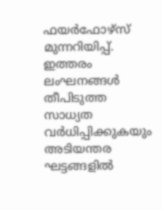ഫയർഫോഴ്സ് മുന്നറിയിപ്പ്. ഇത്തരം ലംഘനങ്ങൾ തീപിടുത്ത സാധ്യത വർധിപ്പിക്കുകയും അടിയന്തര ഘട്ടങ്ങളിൽ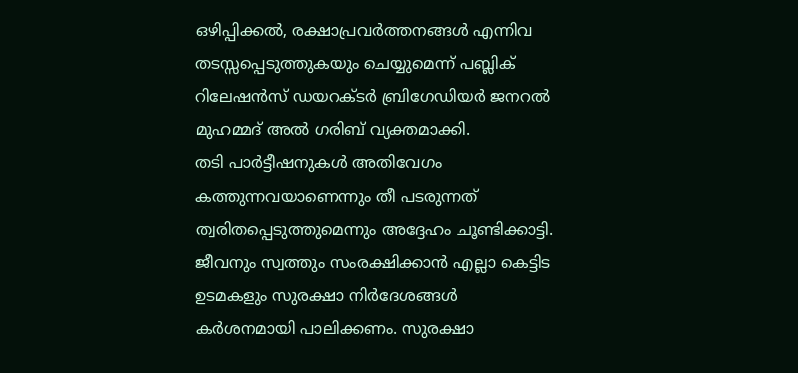ഒഴിപ്പിക്കൽ, രക്ഷാപ്രവർത്തനങ്ങൾ എന്നിവ തടസ്സപ്പെടുത്തുകയും ചെയ്യുമെന്ന് പബ്ലിക് റിലേഷൻസ് ഡയറക്ടർ ബ്രിഗേഡിയർ ജനറൽ മുഹമ്മദ് അൽ ഗരിബ് വ്യക്തമാക്കി.
തടി പാർട്ടീഷനുകൾ അതിവേഗം കത്തുന്നവയാണെന്നും തീ പടരുന്നത് ത്വരിതപ്പെടുത്തുമെന്നും അദ്ദേഹം ചൂണ്ടിക്കാട്ടി. ജീവനും സ്വത്തും സംരക്ഷിക്കാൻ എല്ലാ കെട്ടിട ഉടമകളും സുരക്ഷാ നിർദേശങ്ങൾ കർശനമായി പാലിക്കണം. സുരക്ഷാ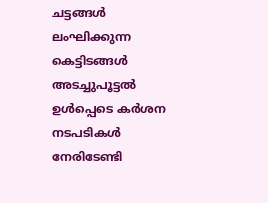ചട്ടങ്ങൾ ലംഘിക്കുന്ന കെട്ടിടങ്ങൾ അടച്ചുപൂട്ടൽ ഉൾപ്പെടെ കർശന നടപടികൾ നേരിടേണ്ടി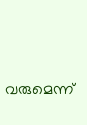വരുമെന്ന്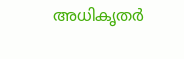അധികൃതർ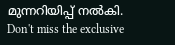മുന്നറിയിപ്പ് നൽകി.
Don't miss the exclusive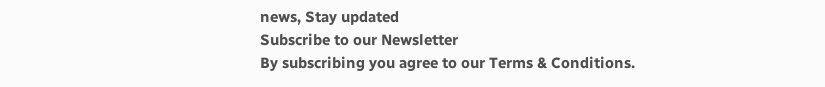news, Stay updated
Subscribe to our Newsletter
By subscribing you agree to our Terms & Conditions.